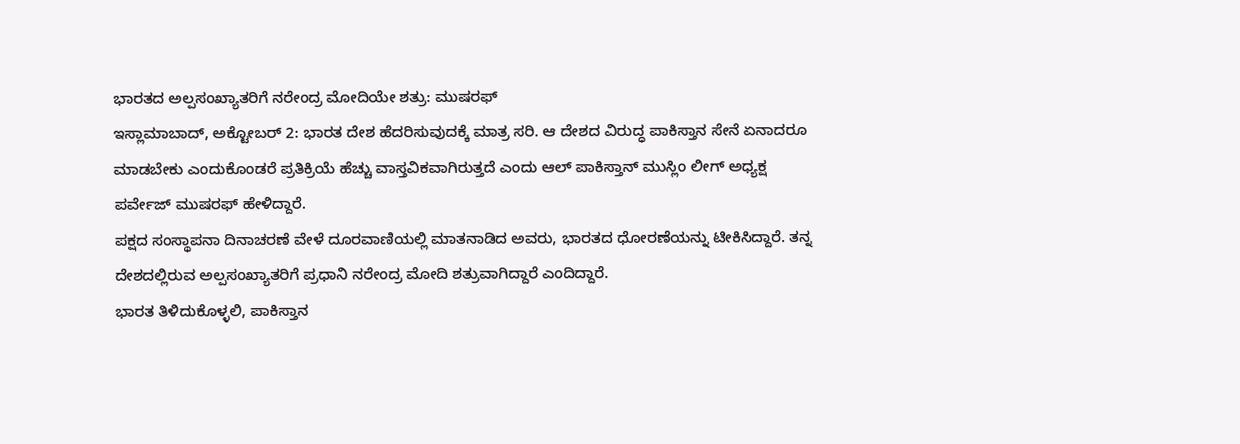ಭಾರತದ ಅಲ್ಪಸಂಖ್ಯಾತರಿಗೆ ನರೇಂದ್ರ ಮೋದಿಯೇ ಶತ್ರು: ಮುಷರಫ್
ಇಸ್ಲಾಮಾಬಾದ್, ಅಕ್ಟೋಬರ್ 2: ಭಾರತ ದೇಶ ಹೆದರಿಸುವುದಕ್ಕೆ ಮಾತ್ರ ಸರಿ. ಆ ದೇಶದ ವಿರುದ್ಧ ಪಾಕಿಸ್ತಾನ ಸೇನೆ ಏನಾದರೂ ಮಾಡಬೇಕು ಎಂದುಕೊಂಡರೆ ಪ್ರತಿಕ್ರಿಯೆ ಹೆಚ್ಚು ವಾಸ್ತವಿಕವಾಗಿರುತ್ತದೆ ಎಂದು ಆಲ್ ಪಾಕಿಸ್ತಾನ್ ಮುಸ್ಲಿಂ ಲೀಗ್ ಅಧ್ಯಕ್ಷ ಪರ್ವೇಜ್ ಮುಷರಫ್ ಹೇಳಿದ್ದಾರೆ.
ಪಕ್ಷದ ಸಂಸ್ಥಾಪನಾ ದಿನಾಚರಣೆ ವೇಳೆ ದೂರವಾಣಿಯಲ್ಲಿ ಮಾತನಾಡಿದ ಅವರು, ಭಾರತದ ಧೋರಣೆಯನ್ನು ಟೀಕಿಸಿದ್ದಾರೆ. ತನ್ನ ದೇಶದಲ್ಲಿರುವ ಅಲ್ಪಸಂಖ್ಯಾತರಿಗೆ ಪ್ರಧಾನಿ ನರೇಂದ್ರ ಮೋದಿ ಶತ್ರುವಾಗಿದ್ದಾರೆ ಎಂದಿದ್ದಾರೆ.
ಭಾರತ ತಿಳಿದುಕೊಳ್ಳಲಿ, ಪಾಕಿಸ್ತಾನ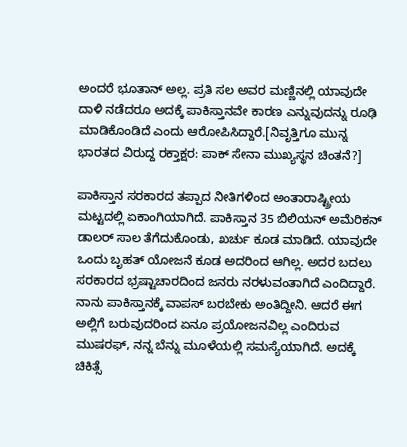ಅಂದರೆ ಭೂತಾನ್ ಅಲ್ಲ. ಪ್ರತಿ ಸಲ ಅವರ ಮಣ್ಣಿನಲ್ಲಿ ಯಾವುದೇ ದಾಳಿ ನಡೆದರೂ ಅದಕ್ಕೆ ಪಾಕಿಸ್ತಾನವೇ ಕಾರಣ ಎನ್ನುವುದನ್ನು ರೂಢಿ ಮಾಡಿಕೊಂಡಿದೆ ಎಂದು ಆರೋಪಿಸಿದ್ದಾರೆ.[ನಿವೃತ್ತಿಗೂ ಮುನ್ನ ಭಾರತದ ವಿರುದ್ದ ರಕ್ತಾಕ್ಷರ: ಪಾಕ್ ಸೇನಾ ಮುಖ್ಯಸ್ಥನ ಚಿಂತನೆ?]

ಪಾಕಿಸ್ತಾನ ಸರಕಾರದ ತಪ್ಪಾದ ನೀತಿಗಳಿಂದ ಅಂತಾರಾಷ್ಟ್ರೀಯ ಮಟ್ಟದಲ್ಲಿ ಏಕಾಂಗಿಯಾಗಿದೆ. ಪಾಕಿಸ್ತಾನ 35 ಬಿಲಿಯನ್ ಅಮೆರಿಕನ್ ಡಾಲರ್ ಸಾಲ ತೆಗೆದುಕೊಂಡು, ಖರ್ಚು ಕೂಡ ಮಾಡಿದೆ. ಯಾವುದೇ ಒಂದು ಬೃಹತ್ ಯೋಜನೆ ಕೂಡ ಅದರಿಂದ ಆಗಿಲ್ಲ. ಅದರ ಬದಲು ಸರಕಾರದ ಭ್ರಷ್ಟಾಚಾರದಿಂದ ಜನರು ನರಳುವಂತಾಗಿದೆ ಎಂದಿದ್ದಾರೆ.
ನಾನು ಪಾಕಿಸ್ತಾನಕ್ಕೆ ವಾಪಸ್ ಬರಬೇಕು ಅಂತಿದ್ದೀನಿ. ಆದರೆ ಈಗ ಅಲ್ಲಿಗೆ ಬರುವುದರಿಂದ ಏನೂ ಪ್ರಯೋಜನವಿಲ್ಲ ಎಂದಿರುವ ಮುಷರಫ್, ನನ್ನ ಬೆನ್ನು ಮೂಳೆಯಲ್ಲಿ ಸಮಸ್ಯೆಯಾಗಿದೆ. ಅದಕ್ಕೆ ಚಿಕಿತ್ಸೆ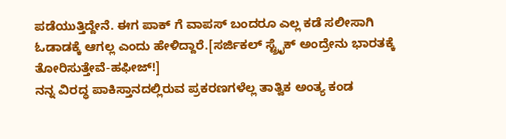ಪಡೆಯುತ್ತಿದ್ದೇನೆ. ಈಗ ಪಾಕ್ ಗೆ ವಾಪಸ್ ಬಂದರೂ ಎಲ್ಲ ಕಡೆ ಸಲೀಸಾಗಿ ಓಡಾಡಕ್ಕೆ ಆಗಲ್ಲ ಎಂದು ಹೇಳಿದ್ದಾರೆ.[ಸರ್ಜಿಕಲ್ ಸ್ಟ್ರೈಕ್ ಅಂದ್ರೇನು ಭಾರತಕ್ಕೆ ತೋರಿಸುತ್ತೇವೆ-ಹಫೀಜ್!]
ನನ್ನ ವಿರದ್ಧ ಪಾಕಿಸ್ತಾನದಲ್ಲಿರುವ ಪ್ರಕರಣಗಳೆಲ್ಲ ತಾತ್ವಿಕ ಅಂತ್ಯ ಕಂಡ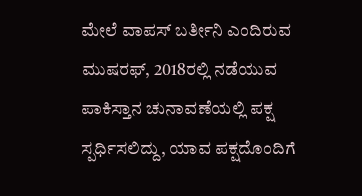ಮೇಲೆ ವಾಪಸ್ ಬರ್ತೀನಿ ಎಂದಿರುವ ಮುಷರಫ್, 2018ರಲ್ಲಿ ನಡೆಯುವ ಪಾಕಿಸ್ತಾನ ಚುನಾವಣೆಯಲ್ಲಿ ಪಕ್ಷ ಸ್ಪರ್ಧಿಸಲಿದ್ದು, ಯಾವ ಪಕ್ಷದೊಂದಿಗೆ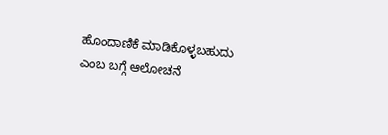ಹೊಂದಾಣಿಕೆ ಮಾಡಿಕೊಳ್ಳಬಹುದು ಎಂಬ ಬಗ್ಗೆ ಆಲೋಚನೆ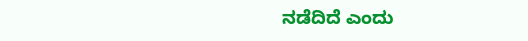ನಡೆದಿದೆ ಎಂದು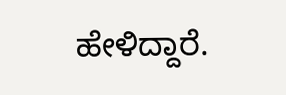ಹೇಳಿದ್ದಾರೆ.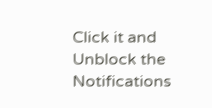Click it and Unblock the Notifications